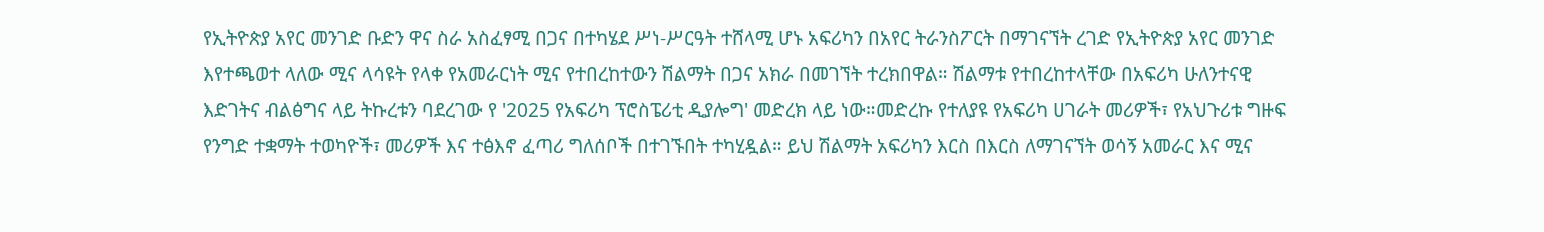የኢትዮጵያ አየር መንገድ ቡድን ዋና ስራ አስፈፃሚ በጋና በተካሄደ ሥነ-ሥርዓት ተሸላሚ ሆኑ አፍሪካን በአየር ትራንስፖርት በማገናኘት ረገድ የኢትዮጵያ አየር መንገድ እየተጫወተ ላለው ሚና ላሳዩት የላቀ የአመራርነት ሚና የተበረከተውን ሽልማት በጋና አክራ በመገኘት ተረክበዋል። ሽልማቱ የተበረከተላቸው በአፍሪካ ሁለንተናዊ እድገትና ብልፅግና ላይ ትኩረቱን ባደረገው የ '2025 የአፍሪካ ፕሮስፔሪቲ ዲያሎግ' መድረክ ላይ ነው።መድረኩ የተለያዩ የአፍሪካ ሀገራት መሪዎች፣ የአህጉሪቱ ግዙፍ የንግድ ተቋማት ተወካዮች፣ መሪዎች እና ተፅእኖ ፈጣሪ ግለሰቦች በተገኙበት ተካሂዷል። ይህ ሽልማት አፍሪካን እርስ በእርስ ለማገናኘት ወሳኝ አመራር እና ሚና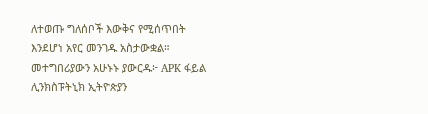ለተወጡ ግለሰቦች እውቅና የሚሰጥበት እንደሆነ አየር መንገዱ አስታውቋል። መተግበሪያውን አሁኑኑ ያውርዱ፦ APK ፋይል ሊንክስፑትኒክ ኢትዮጵያን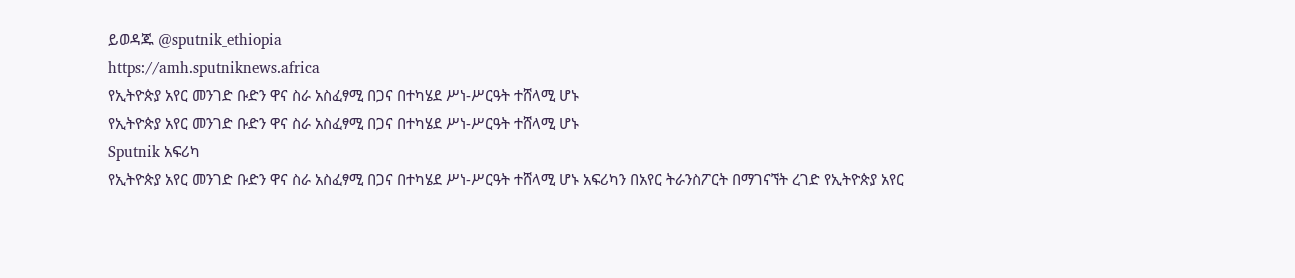ይወዳጁ @sputnik_ethiopia
https://amh.sputniknews.africa
የኢትዮጵያ አየር መንገድ ቡድን ዋና ስራ አስፈፃሚ በጋና በተካሄደ ሥነ-ሥርዓት ተሸላሚ ሆኑ
የኢትዮጵያ አየር መንገድ ቡድን ዋና ስራ አስፈፃሚ በጋና በተካሄደ ሥነ-ሥርዓት ተሸላሚ ሆኑ
Sputnik አፍሪካ
የኢትዮጵያ አየር መንገድ ቡድን ዋና ስራ አስፈፃሚ በጋና በተካሄደ ሥነ-ሥርዓት ተሸላሚ ሆኑ አፍሪካን በአየር ትራንስፖርት በማገናኘት ረገድ የኢትዮጵያ አየር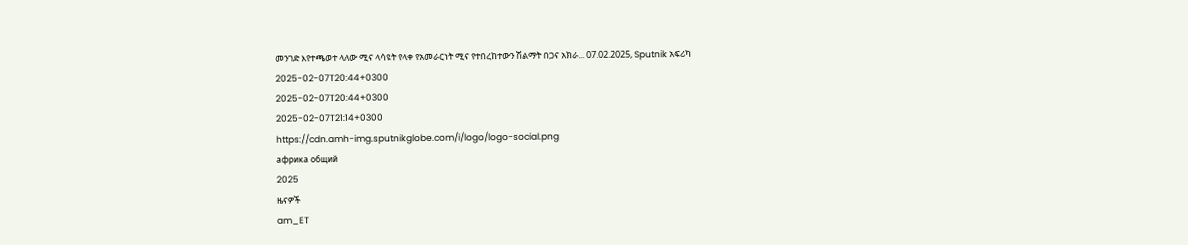መንገድ እየተጫወተ ላለው ሚና ላሳዩት የላቀ የአመራርነት ሚና የተበረከተውን ሽልማት በጋና አክራ... 07.02.2025, Sputnik አፍሪካ
2025-02-07T20:44+0300
2025-02-07T20:44+0300
2025-02-07T21:14+0300
https://cdn.amh-img.sputnikglobe.com/i/logo/logo-social.png
африка общий
2025
ዜናዎች
am_ET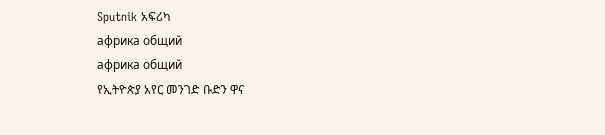Sputnik አፍሪካ
африка общий
африка общий
የኢትዮጵያ አየር መንገድ ቡድን ዋና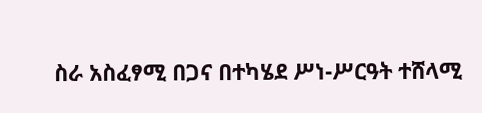ስራ አስፈፃሚ በጋና በተካሄደ ሥነ-ሥርዓት ተሸላሚ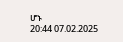ሆኑ
20:44 07.02.2025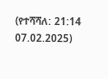(የተሻሻለ: 21:14 07.02.2025)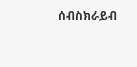ሰብስክራይብ